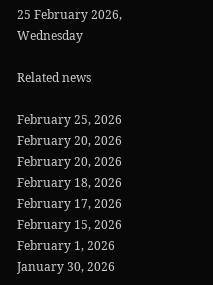25 February 2026, Wednesday

Related news

February 25, 2026
February 20, 2026
February 20, 2026
February 18, 2026
February 17, 2026
February 15, 2026
February 1, 2026
January 30, 2026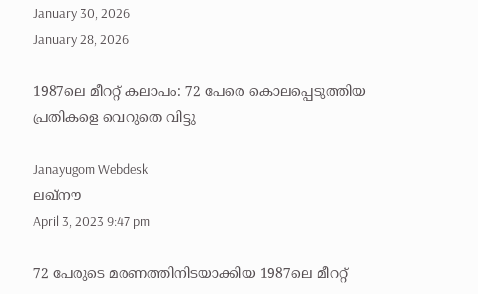January 30, 2026
January 28, 2026

1987ലെ മീററ്റ് കലാപം: 72 പേരെ കൊലപ്പെടുത്തിയ പ്രതികളെ വെറുതെ വിട്ടു

Janayugom Webdesk
ലഖ്നൗ
April 3, 2023 9:47 pm

72 പേരുടെ മരണത്തിനിടയാക്കിയ 1987ലെ മീററ്റ്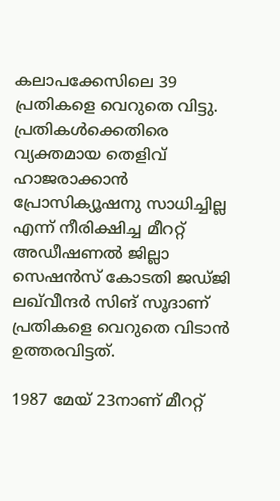കലാപക്കേസിലെ 39 പ്രതികളെ വെറുതെ വിട്ടു. പ്രതികള്‍ക്കെതിരെ വ്യക്തമായ തെളിവ് ഹാജരാക്കാന്‍ പ്രോസിക്യൂഷനു സാധിച്ചില്ല എന്ന് നീരിക്ഷിച്ച മീററ്റ് അഡീഷണല്‍ ജില്ലാ സെഷന്‍സ് കോടതി ജഡ്ജി ലഖ്‍വീന്ദര്‍ സിങ് സൂദാണ് പ്രതികളെ വെറുതെ വിടാന്‍ ഉത്തരവിട്ടത്.

1987 മേയ് 23നാണ് മീററ്റ്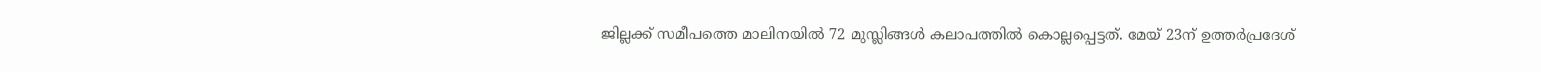ജില്ലക്ക് സമീപത്തെ മാലിനയില്‍ 72 മുസ്ലിങ്ങള്‍ കലാപത്തില്‍ കൊല്ലപ്പെട്ടത്. മേയ് 23ന് ഉത്തര്‍പ്രദേശ്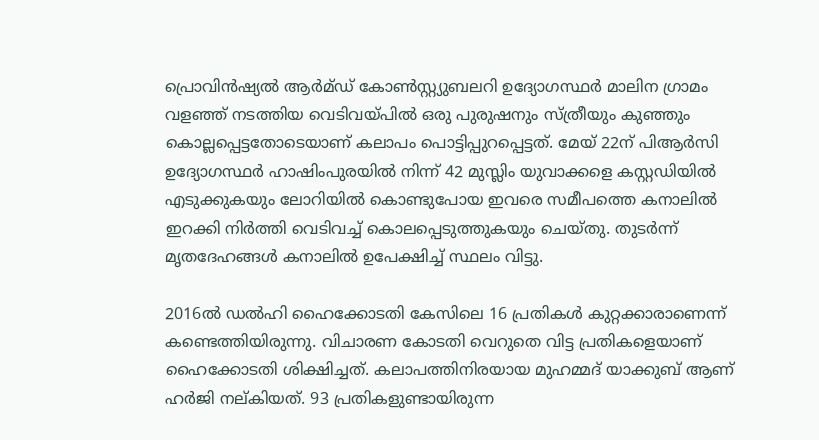പ്രൊവിന്‍ഷ്യല്‍ ആര്‍മ്ഡ് കോണ്‍സ്റ്റ്യുബലറി ഉദ്യോഗസ്ഥര്‍ മാലിന ഗ്രാമം വളഞ്ഞ് നടത്തിയ വെടിവയ്പില്‍ ഒരു പുരുഷനും സ്ത്രീയും കുഞ്ഞും കൊല്ലപ്പെട്ടതോടെയാണ് കലാപം പൊട്ടിപ്പുറപ്പെട്ടത്. മേയ് 22ന് പിആര്‍സി ഉദ്യോഗസ്ഥര്‍ ഹാഷിംപുരയില്‍ നിന്ന് 42 മുസ്ലിം യുവാക്കളെ കസ്റ്റഡിയില്‍ എടുക്കുകയും ലോറിയില്‍ കൊണ്ടുപോയ ഇവരെ സമീപത്തെ കനാലില്‍ ഇറക്കി നിര്‍ത്തി വെടിവച്ച് കൊലപ്പെടുത്തുകയും ചെയ്തു. തുടര്‍ന്ന് മൃതദേഹങ്ങള്‍ കനാലില്‍ ഉപേക്ഷിച്ച് സ്ഥലം വിട്ടു.

2016ല്‍ ഡല്‍ഹി ഹൈക്കോടതി കേസിലെ 16 പ്രതികള്‍ കുറ്റക്കാരാണെന്ന് കണ്ടെത്തിയിരുന്നു. വിചാരണ കോടതി വെറുതെ വിട്ട പ്രതികളെയാണ് ഹൈക്കോടതി ശിക്ഷിച്ചത്. കലാപത്തിനിരയായ മുഹമ്മദ് യാക്കുബ് ആണ് ഹര്‍ജി നല്കിയത്. 93 പ്രതികളുണ്ടായിരുന്ന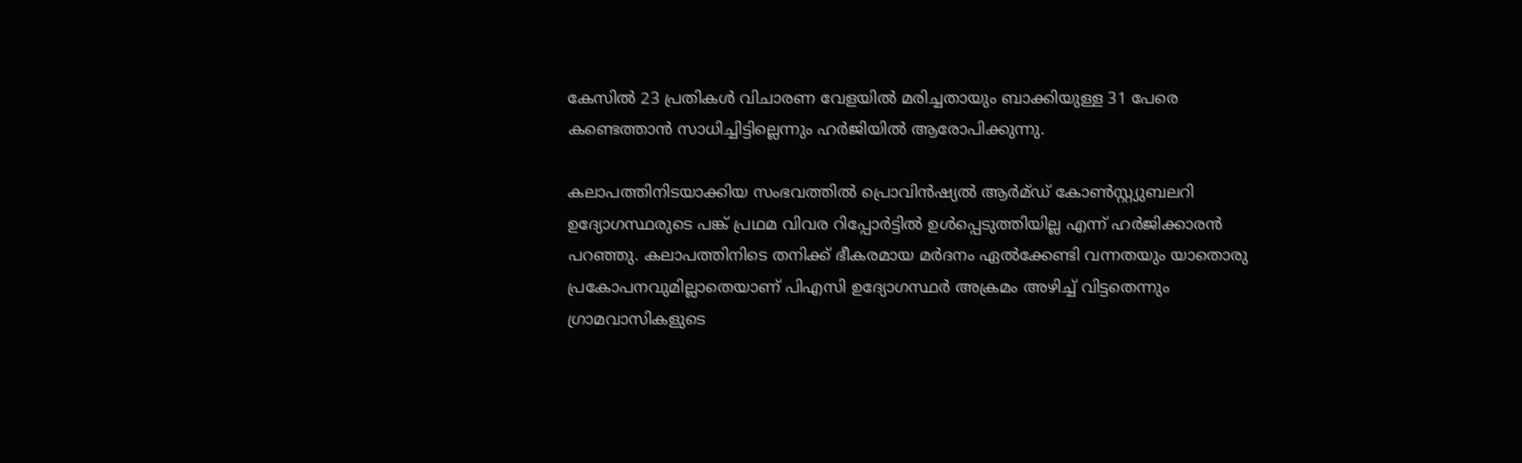കേസില്‍ 23 പ്രതികള്‍ വിചാരണ വേളയില്‍ മരിച്ചതായും ബാക്കിയുള്ള 31 പേരെ കണ്ടെത്താന്‍ സാധിച്ചിട്ടില്ലെന്നും ഹര്‍ജിയില്‍ ആരോപിക്കുന്നു.

കലാപത്തിനിടയാക്കിയ സംഭവത്തില്‍ പ്രൊവിന്‍ഷ്യല്‍ ആര്‍മ്ഡ് കോണ്‍സ്റ്റ്യുബലറി ഉദ്യോഗസ്ഥരുടെ പങ്ക് പ്രഥമ വിവര റിപ്പോര്‍ട്ടില്‍ ഉള്‍പ്പെടുത്തിയില്ല എന്ന് ഹര്‍ജിക്കാരന്‍ പറഞ്ഞു. കലാപത്തിനിടെ തനിക്ക് ഭീകരമായ മര്‍ദനം ഏല്‍ക്കേണ്ടി വന്നതയും യാതൊരു പ്രകോപനവുമില്ലാതെയാണ് പിഎസി ഉദ്യോഗസ്ഥര്‍ അക്രമം അഴിച്ച് വിട്ടതെന്നും ഗ്രാമവാസികളുടെ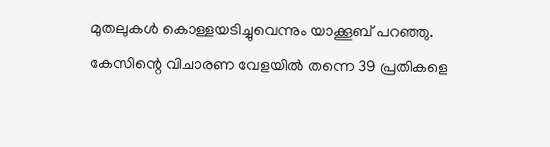മുതലുകള്‍ കൊള്ളയടിച്ചുവെന്നും യാക്കൂബ് പറഞ്ഞു. കേസിന്റെ വിചാരണ വേളയില്‍ തന്നെ 39 പ്രതികളെ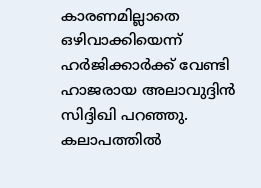കാരണമില്ലാതെ ഒഴിവാക്കിയെന്ന് ഹര്‍ജിക്കാര്‍ക്ക് വേണ്ടി ഹാജരായ അലാവുദ്ദിന്‍ സിദ്ദിഖി പറഞ്ഞു. കലാപത്തില്‍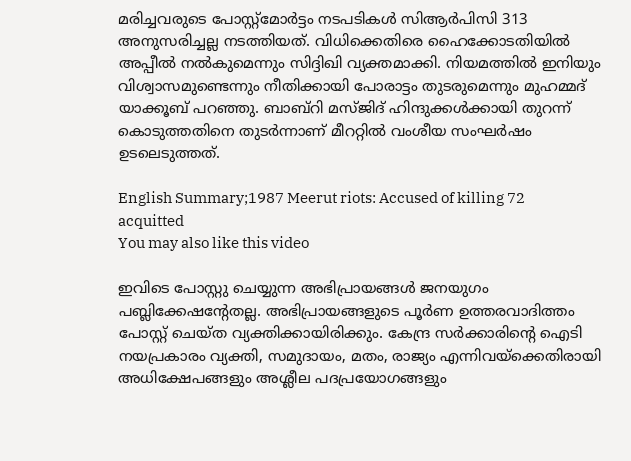മരിച്ചവരുടെ പോസ്റ്റ്മോര്‍ട്ടം നടപടികള്‍ സിആര്‍പിസി 313 അനുസരിച്ചല്ല നടത്തിയത്. വിധിക്കെതിരെ ഹൈക്കോടതിയില്‍ അപ്പീല്‍ നല്‍കുമെന്നും സിദ്ദിഖി വ്യക്തമാക്കി. നിയമത്തില്‍ ഇനിയും വിശ്വാസമുണ്ടെന്നും നീതിക്കായി പോരാട്ടം തുടരുമെന്നും മുഹമ്മദ് യാക്കൂബ് പറഞ്ഞു. ബാബ്റി മസ്ജിദ് ഹിന്ദുക്കള്‍ക്കായി തുറന്ന് കൊടുത്തതിനെ തുടര്‍ന്നാണ് മീററ്റില്‍ വംശീയ സംഘര്‍ഷം ഉടലെടുത്തത്.

English Summary;1987 Meerut riots: Accused of killing 72 acquitted
You may also like this video

ഇവിടെ പോസ്റ്റു ചെയ്യുന്ന അഭിപ്രായങ്ങള്‍ ജനയുഗം പബ്ലിക്കേഷന്റേതല്ല. അഭിപ്രായങ്ങളുടെ പൂര്‍ണ ഉത്തരവാദിത്തം പോസ്റ്റ് ചെയ്ത വ്യക്തിക്കായിരിക്കും. കേന്ദ്ര സര്‍ക്കാരിന്റെ ഐടി നയപ്രകാരം വ്യക്തി, സമുദായം, മതം, രാജ്യം എന്നിവയ്‌ക്കെതിരായി അധിക്ഷേപങ്ങളും അശ്ലീല പദപ്രയോഗങ്ങളും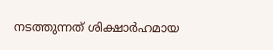നടത്തുന്നത് ശിക്ഷാര്‍ഹമായ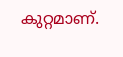കുറ്റമാണ്.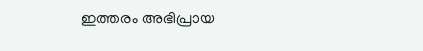ഇത്തരം അഭിപ്രായ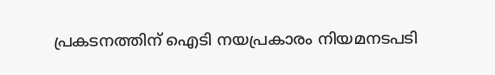പ്രകടനത്തിന് ഐടി നയപ്രകാരം നിയമനടപടി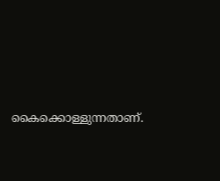കൈക്കൊള്ളുന്നതാണ്.